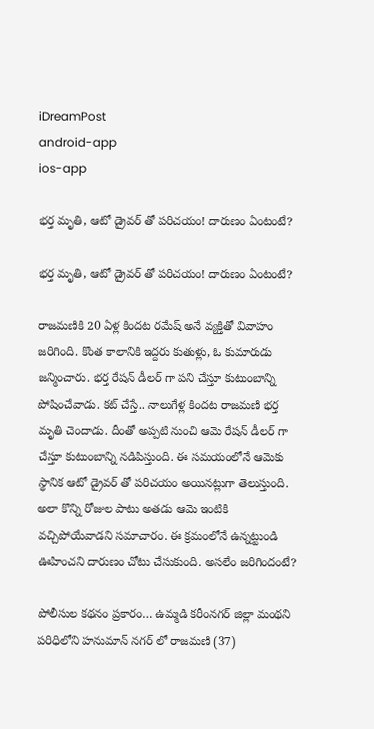iDreamPost
android-app
ios-app

భర్త మృతి, ఆటో డ్రైవర్ తో పరిచయం! దారుణం ఏంటంటే?

భర్త మృతి, ఆటో డ్రైవర్ తో పరిచయం! దారుణం ఏంటంటే?

రాజమణికి 20 ఏళ్ల కిందట రమేష్ అనే వ్యక్తితో వివాహం జరిగింది. కొంత కాలానికి ఇద్దరు కుతుళ్లు, ఓ కుమారుడు జన్మించారు. భర్త రేషన్ డీలర్ గా పని చేస్తూ కుటుంబాన్ని పోషించేవాడు. కట్ చేస్తే.. నాలుగేళ్ల కిందట రాజమణి భర్త మృతి చెందాడు. దీంతో అప్పటి నుంచి ఆమె రేషన్ డీలర్ గా చేస్తూ కుటుంబాన్ని నడిపిస్తుంది. ఈ సమయంలోనే ఆమెకు స్థానిక ఆటో డ్రైవర్ తో పరిచయం అయినట్లుగా తెలుస్తుంది. అలా కొన్ని రోజుల పాటు అతడు ఆమె ఇంటికి వచ్చిపోయేవాడని సమాచారం. ఈ క్రమంలోనే ఉన్నట్టుండి ఊహించని దారుణం చోటు చేసుకుంది. అసలేం జరిగిందంటే?

పోలీసుల కథనం ప్రకారం… ఉమ్మడి కరీంనగర్ జిల్లా మంథని పరిధిలోని హనుమాన్ నగర్ లో రాజమణి (37)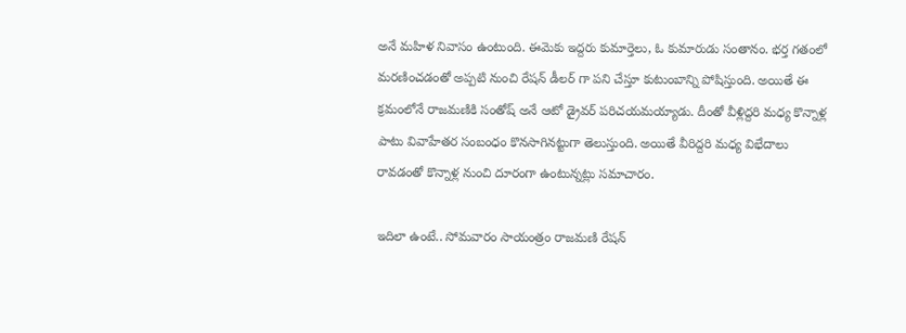అనే మహిళ నివాసం ఉంటుంది. ఈమెకు ఇద్దరు కుమార్తెలు, ఓ కుమారుడు సంతానం. భర్త గతంలో మరణించడంతో అప్పటి నుంచి రేషన్ డీలర్ గా పని చేస్తూ కుటుంబాన్ని పోషిస్తుంది. అయితే ఈ క్రమంలోనే రాజమణికి సంతోష్ అనే ఆటో డ్రైవర్ పరిచయమయ్యాడు. దీంతో వీళ్లిద్దరి మధ్య కొన్నాళ్ల పాటు వివాహేతర సంబంధం కొనసాగినట్టుగా తెలుస్తుంది. అయితే వీరిద్దరి మధ్య విభేదాలు రావడంతో కొన్నాళ్ల నుంచి దూరంగా ఉంటున్నట్లు సమాచారం.

ఇదిలా ఉంటే.. సోమవారం సాయంత్రం రాజమణి రేషన్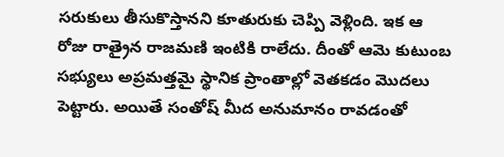సరుకులు తీసుకొస్తానని కూతురుకు చెప్పి వెళ్లింది. ఇక ఆ రోజు రాత్రైన రాజమణి ఇంటికి రాలేదు. దీంతో ఆమె కుటుంబ సభ్యులు అప్రమత్తమై స్థానిక ప్రాంతాల్లో వెతకడం మొదలు పెట్టారు. అయితే సంతోష్ మీద అనుమానం రావడంతో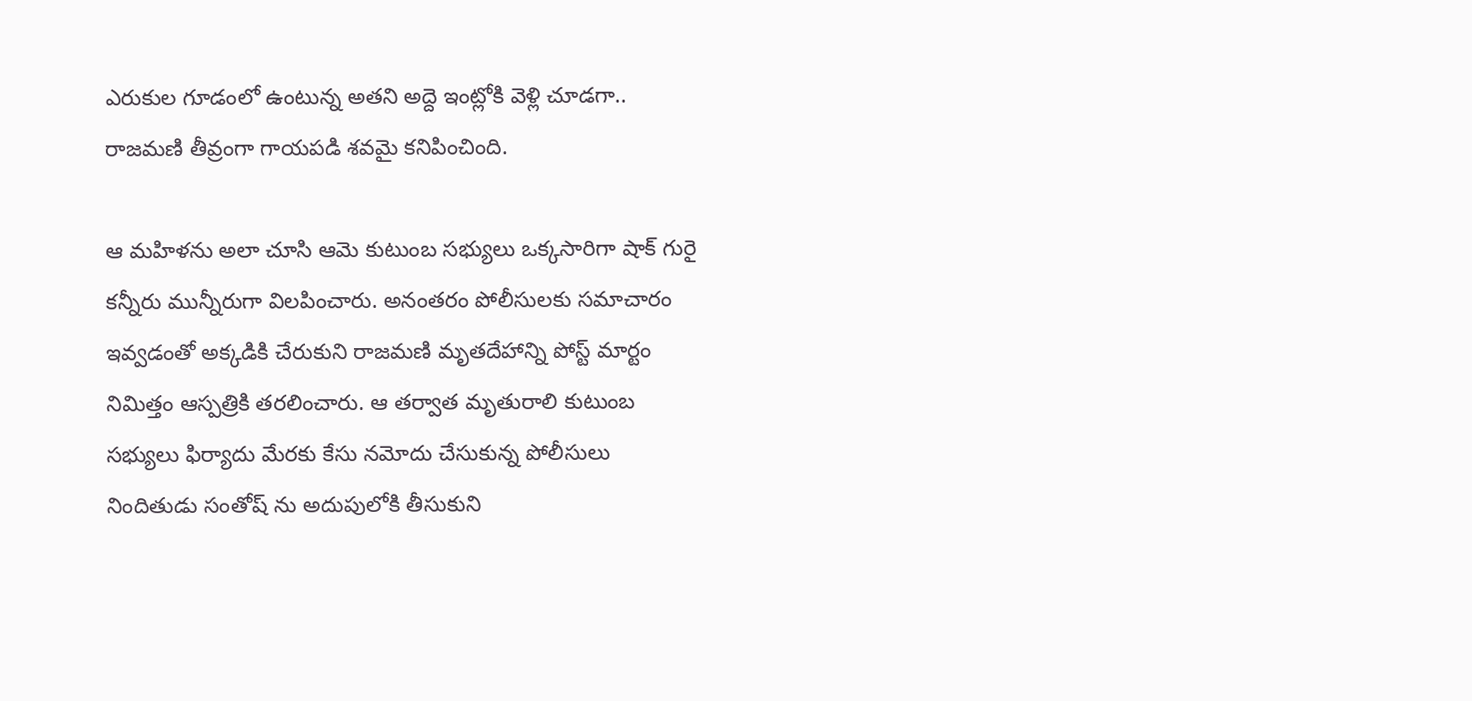ఎరుకుల గూడంలో ఉంటున్న అతని అద్దె ఇంట్లోకి వెళ్లి చూడగా.. రాజమణి తీవ్రంగా గాయపడి శవమై కనిపించింది.

ఆ మహిళను అలా చూసి ఆమె కుటుంబ సభ్యులు ఒక్కసారిగా షాక్ గురై కన్నీరు మున్నీరుగా విలపించారు. అనంతరం పోలీసులకు సమాచారం ఇవ్వడంతో అక్కడికి చేరుకుని రాజమణి మృతదేహాన్ని పోస్ట్ మార్టం నిమిత్తం ఆస్పత్రికి తరలించారు. ఆ తర్వాత మృతురాలి కుటుంబ సభ్యులు ఫిర్యాదు మేరకు కేసు నమోదు చేసుకున్న పోలీసులు నిందితుడు సంతోష్ ను అదుపులోకి తీసుకుని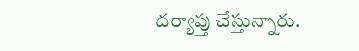దర్యాప్తు చేస్తున్నారు.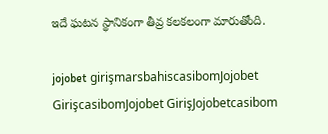ఇదే ఘటన స్థానికంగా తీవ్ర కలకలంగా మారుతోంది.

jojobet girişmarsbahiscasibomJojobet GirişcasibomJojobet GirişJojobetcasibom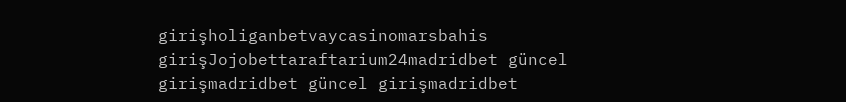girişholiganbetvaycasinomarsbahis girişJojobettaraftarium24madridbet güncel girişmadridbet güncel girişmadridbet